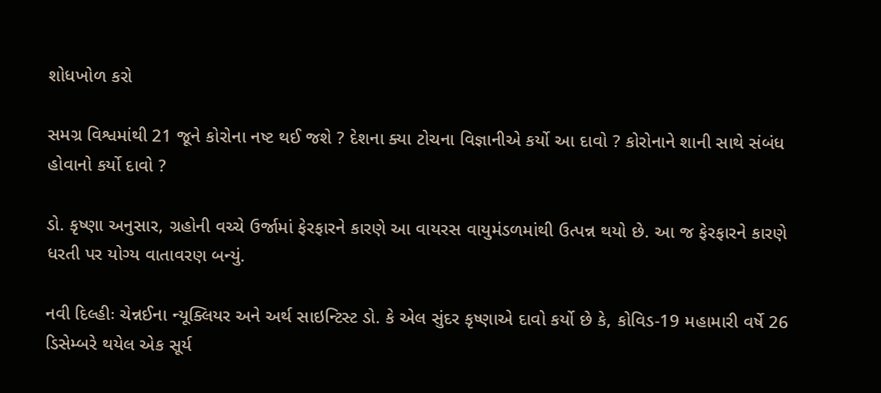શોધખોળ કરો

સમગ્ર વિશ્વમાંથી 21 જૂને કોરોના નષ્ટ થઈ જશે ? દેશના ક્યા ટોચના વિજ્ઞાનીએ કર્યો આ દાવો ? કોરોનાને શાની સાથે સંબંધ હોવાનો કર્યો દાવો ?

ડો. કૃષ્ણા અનુસાર, ગ્રહોની વચ્ચે ઉર્જામાં ફેરફારને કારણે આ વાયરસ વાયુમંડળમાંથી ઉત્પન્ન થયો છે. આ જ ફેરફારને કારણે ધરતી પર યોગ્ય વાતાવરણ બન્યું.

નવી દિલ્હીઃ ચેન્નઈના ન્યૂક્લિયર અને અર્થ સાઇન્ટિસ્ટ ડો. કે એલ સુંદર કૃષ્ણાએ દાવો કર્યો છે કે, કોવિડ-19 મહામારી વર્ષે 26 ડિસેમ્બરે થયેલ એક સૂર્ય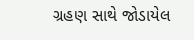ગ્રહણ સાથે જોડાયેલ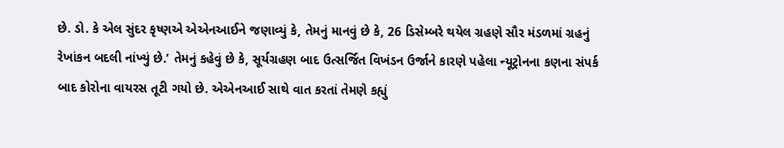છે. ડો. કે એલ સુંદર કૃષ્ણએ એએનઆઈને જણાવ્યું કે, તેમનું માનવું છે કે, 26 ડિસેમ્બરે થયેલ ગ્રહણે સૌર મંડળમાં ગ્રહનું રેખાંકન બદલી નાંખ્યું છે.’ તેમનું કહેવું છે કે, સૂર્યગ્રહણ બાદ ઉત્સર્જિત વિખંડન ઉર્જાને કારણે પહેલા ન્યૂટ્રોનના કણના સંપર્ક બાદ કોરોના વાયરસ તૂટી ગયો છે. એએનઆઈ સાથે વાત કરતાં તેમણે કહ્યું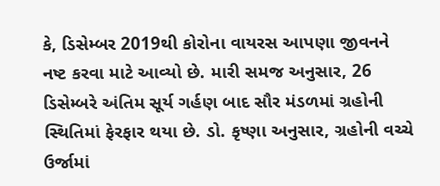કે, ડિસેમ્બર 2019થી કોરોના વાયરસ આપણા જીવનને નષ્ટ કરવા માટે આવ્યો છે. મારી સમજ અનુસાર, 26 ડિસેમ્બરે અંતિમ સૂર્ય ગર્હણ બાદ સૌર મંડળમાં ગ્રહોની સ્થિતિમાં ફેરફાર થયા છે. ડો. કૃષ્ણા અનુસાર, ગ્રહોની વચ્ચે ઉર્જામાં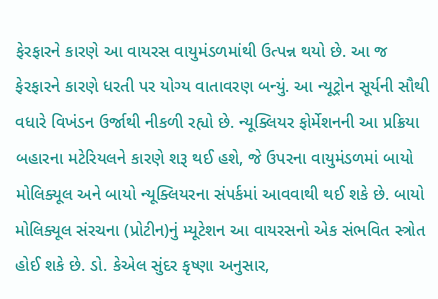ફેરફારને કારણે આ વાયરસ વાયુમંડળમાંથી ઉત્પન્ન થયો છે. આ જ ફેરફારને કારણે ધરતી પર યોગ્ય વાતાવરણ બન્યું. આ ન્યૂટ્રોન સૂર્યની સૌથી વધારે વિખંડન ઉર્જાથી નીકળી રહ્યો છે. ન્યૂક્લિયર ફોર્મેશનની આ પ્રક્રિયા બહારના મટેરિયલને કારણે શરૂ થઈ હશે, જે ઉપરના વાયુમંડળમાં બાયો મોલિક્યૂલ અને બાયો ન્યૂક્લિયરના સંપર્કમાં આવવાથી થઈ શકે છે. બાયો મોલિક્યૂલ સંરચના (પ્રોટીન)નું મ્યૂટેશન આ વાયરસનો એક સંભવિત સ્ત્રોત હોઈ શકે છે. ડો. કેએલ સુંદર કૃષ્ણા અનુસાર,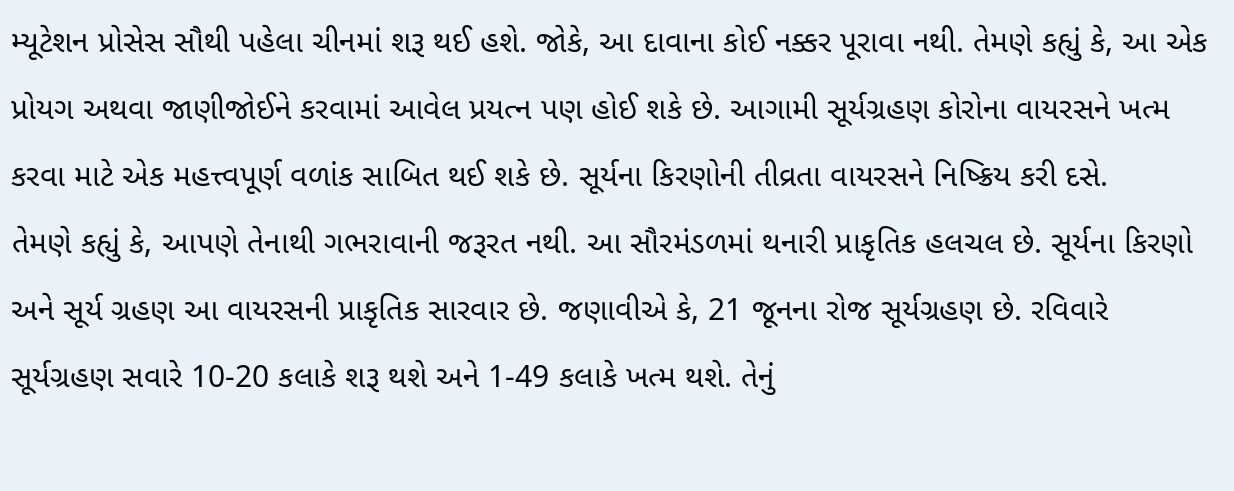મ્યૂટેશન પ્રોસેસ સૌથી પહેલા ચીનમાં શરૂ થઈ હશે. જોકે, આ દાવાના કોઈ નક્કર પૂરાવા નથી. તેમણે કહ્યું કે, આ એક પ્રોયગ અથવા જાણીજોઈને કરવામાં આવેલ પ્રયત્ન પણ હોઈ શકે છે. આગામી સૂર્યગ્રહણ કોરોના વાયરસને ખત્મ કરવા માટે એક મહત્ત્વપૂર્ણ વળાંક સાબિત થઈ શકે છે. સૂર્યના કિરણોની તીવ્રતા વાયરસને નિષ્ક્રિય કરી દસે.
તેમણે કહ્યું કે, આપણે તેનાથી ગભરાવાની જરૂરત નથી. આ સૌરમંડળમાં થનારી પ્રાકૃતિક હલચલ છે. સૂર્યના કિરણો અને સૂર્ય ગ્રહણ આ વાયરસની પ્રાકૃતિક સારવાર છે. જણાવીએ કે, 21 જૂનના રોજ સૂર્યગ્રહણ છે. રવિવારે સૂર્યગ્રહણ સવારે 10-20 કલાકે શરૂ થશે અને 1-49 કલાકે ખત્મ થશે. તેનું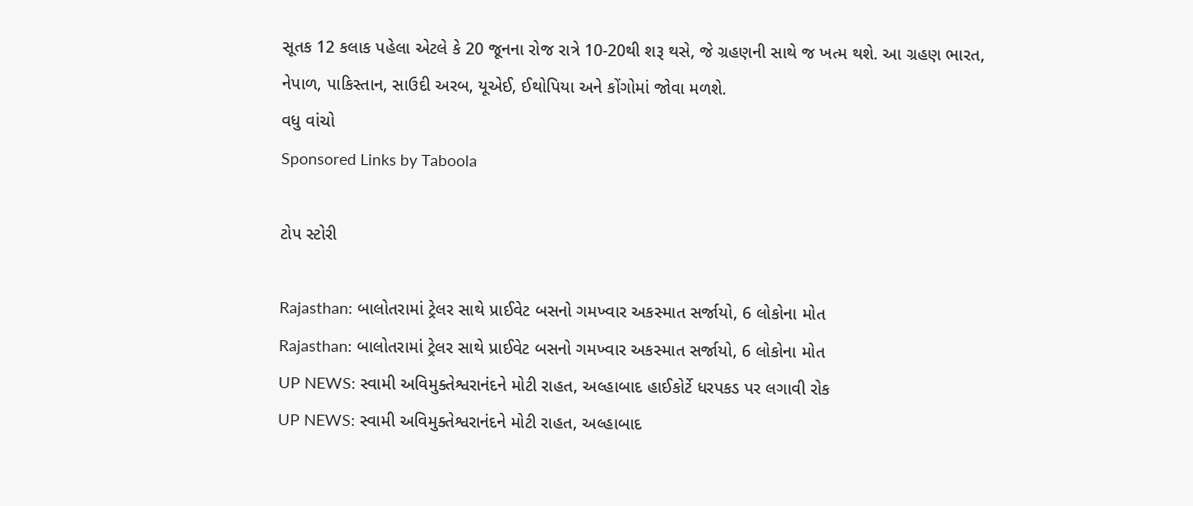સૂતક 12 કલાક પહેલા એટલે કે 20 જૂનના રોજ રાત્રે 10-20થી શરૂ થસે, જે ગ્રહણની સાથે જ ખત્મ થશે. આ ગ્રહણ ભારત, નેપાળ, પાકિસ્તાન, સાઉદી અરબ, યૂએઈ, ઈથોપિયા અને કોંગોમાં જોવા મળશે.
વધુ વાંચો
Sponsored Links by Taboola

ટોપ સ્ટોરી

Rajasthan: બાલોતરામાં ટ્રેલર સાથે પ્રાઈવેટ બસનો ગમખ્વાર અકસ્માત સર્જાયો, 6 લોકોના મોત
Rajasthan: બાલોતરામાં ટ્રેલર સાથે પ્રાઈવેટ બસનો ગમખ્વાર અકસ્માત સર્જાયો, 6 લોકોના મોત
UP NEWS: સ્વામી અવિમુક્તેશ્વરાનંદને મોટી રાહત, અલ્હાબાદ હાઈકોર્ટે ધરપકડ પર લગાવી રોક
UP NEWS: સ્વામી અવિમુક્તેશ્વરાનંદને મોટી રાહત, અલ્હાબાદ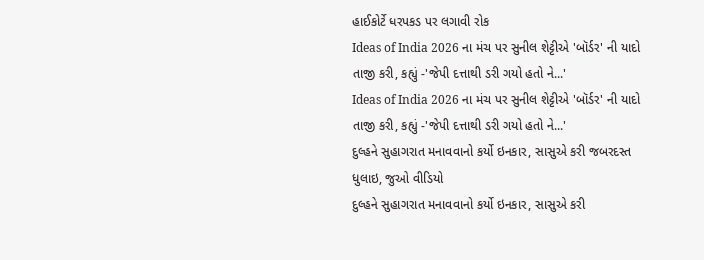હાઈકોર્ટે ધરપકડ પર લગાવી રોક
Ideas of India 2026 ના મંચ પર સુનીલ શેટ્ટીએ 'બૉર્ડર' ની યાદો તાજી કરી, કહ્યું -'જેપી દત્તાથી ડરી ગયો હતો ને...'
Ideas of India 2026 ના મંચ પર સુનીલ શેટ્ટીએ 'બૉર્ડર' ની યાદો તાજી કરી, કહ્યું -'જેપી દત્તાથી ડરી ગયો હતો ને...'
દુલ્હને સુહાગરાત મનાવવાનો કર્યો ઇનકાર, સાસુએ કરી જબરદસ્ત ધુલાઇ, જુઓ વીડિયો
દુલ્હને સુહાગરાત મનાવવાનો કર્યો ઇનકાર, સાસુએ કરી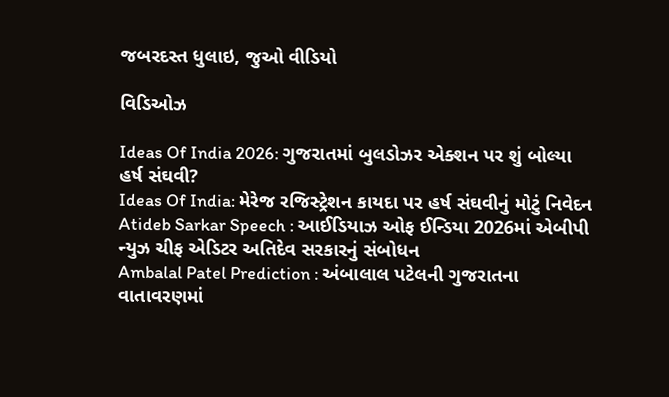જબરદસ્ત ધુલાઇ, જુઓ વીડિયો

વિડિઓઝ

Ideas Of India 2026: ગુજરાતમાં બુલડોઝર એક્શન પર શું બોલ્યા હર્ષ સંઘવી?
Ideas Of India: મેરેજ રજિસ્ટ્રેશન કાયદા પર હર્ષ સંઘવીનું મોટું નિવેદન
Atideb Sarkar Speech : આઈડિયાઝ ઓફ ઈન્ડિયા 2026માં એબીપી ન્યુઝ ચીફ એડિટર અતિદેવ સરકારનું સંબોધન
Ambalal Patel Prediction : અંબાલાલ પટેલની ગુજરાતના વાતાવરણમાં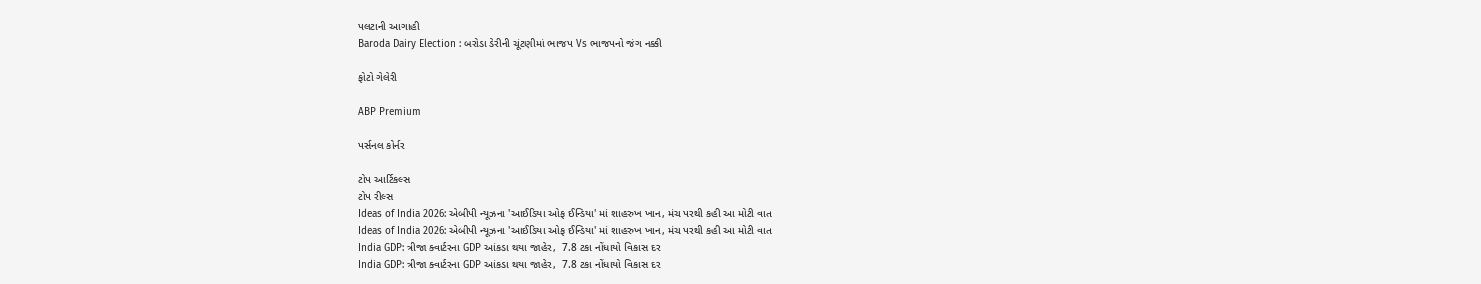પલટાની આગાહી
Baroda Dairy Election : બરોડા ડેરીની ચૂંટણીમાં ભાજપ Vs ભાજપનો જંગ નક્કી

ફોટો ગેલેરી

ABP Premium

પર્સનલ કોર્નર

ટોપ આર્ટિકલ્સ
ટોપ રીલ્સ
Ideas of India 2026: એબીપી ન્યૂઝના 'આઈડિયા ઓફ ઈન્ડિયા' માં શાહરુખ ખાન, મંચ પરથી કહી આ મોટી વાત
Ideas of India 2026: એબીપી ન્યૂઝના 'આઈડિયા ઓફ ઈન્ડિયા' માં શાહરુખ ખાન, મંચ પરથી કહી આ મોટી વાત
India GDP: ત્રીજા ક્વાર્ટરના GDP આંકડા થયા જાહેર,  7.8 ટકા નોંધાયો વિકાસ દર
India GDP: ત્રીજા ક્વાર્ટરના GDP આંકડા થયા જાહેર,  7.8 ટકા નોંધાયો વિકાસ દર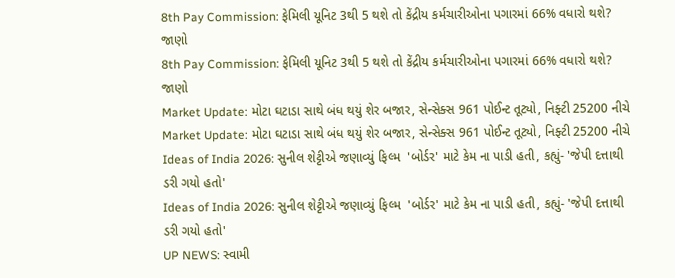8th Pay Commission: ફેમિલી યૂનિટ 3થી 5 થશે તો કેંદ્રીય કર્મચારીઓના પગારમાં 66% વધારો થશે? જાણો
8th Pay Commission: ફેમિલી યૂનિટ 3થી 5 થશે તો કેંદ્રીય કર્મચારીઓના પગારમાં 66% વધારો થશે? જાણો
Market Update: મોટા ઘટાડા સાથે બંધ થયું શેર બજાર, સેન્સેક્સ 961 પોઈન્ટ તૂટ્યો, નિફ્ટી 25200 નીચે
Market Update: મોટા ઘટાડા સાથે બંધ થયું શેર બજાર, સેન્સેક્સ 961 પોઈન્ટ તૂટ્યો, નિફ્ટી 25200 નીચે
Ideas of India 2026: સુનીલ શેટ્ટીએ જણાવ્યું ફિલ્મ  'બોર્ડર' માટે કેમ ના પાડી હતી, કહ્યું- 'જેપી દત્તાથી ડરી ગયો હતો'
Ideas of India 2026: સુનીલ શેટ્ટીએ જણાવ્યું ફિલ્મ  'બોર્ડર' માટે કેમ ના પાડી હતી, કહ્યું- 'જેપી દત્તાથી ડરી ગયો હતો'
UP NEWS: સ્વામી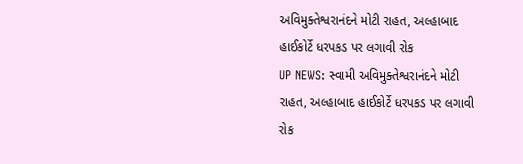અવિમુક્તેશ્વરાનંદને મોટી રાહત, અલ્હાબાદ હાઈકોર્ટે ધરપકડ પર લગાવી રોક
UP NEWS: સ્વામી અવિમુક્તેશ્વરાનંદને મોટી રાહત, અલ્હાબાદ હાઈકોર્ટે ધરપકડ પર લગાવી રોક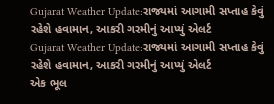Gujarat Weather Update:રાજ્યમાં આગામી સપ્તાહ કેવું રહેશે હવામાન, આકરી ગરમીનું આપ્યું એલર્ટ
Gujarat Weather Update:રાજ્યમાં આગામી સપ્તાહ કેવું રહેશે હવામાન, આકરી ગરમીનું આપ્યું એલર્ટ
એક ભૂલ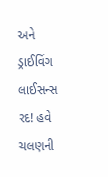અને ડ્રાઈવિંગ લાઈસન્સ રદ! હવે ચલણની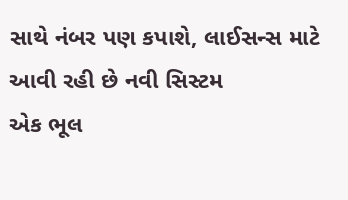સાથે નંબર પણ કપાશે, લાઈસન્સ માટે આવી રહી છે નવી સિસ્ટમ
એક ભૂલ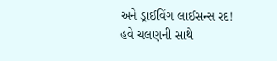અને ડ્રાઈવિંગ લાઈસન્સ રદ! હવે ચલણની સાથે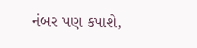નંબર પણ કપાશે,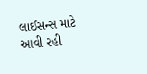લાઈસન્સ માટે આવી રહી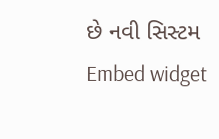છે નવી સિસ્ટમ
Embed widget